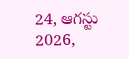24, ఆగస్టు 2026,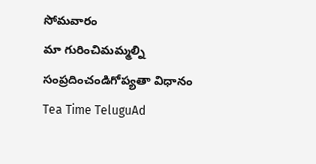సోమవారం
మా గురించిమమ్మల్ని సంప్రదించండిగోప్యతా విధానం
Tea Time TeluguAd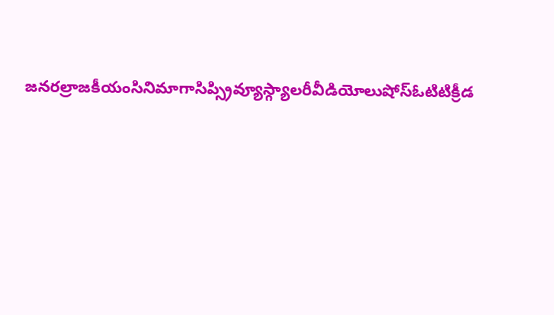జనరల్రాజకీయంసినిమాగాసిప్స్రివ్యూస్గ్యాలరీవీడియోలుషోస్ఓటిటిక్రీడ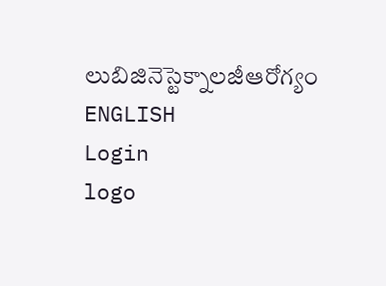లుబిజినెస్టెక్నాలజీఆరోగ్యం
ENGLISH
Login
logo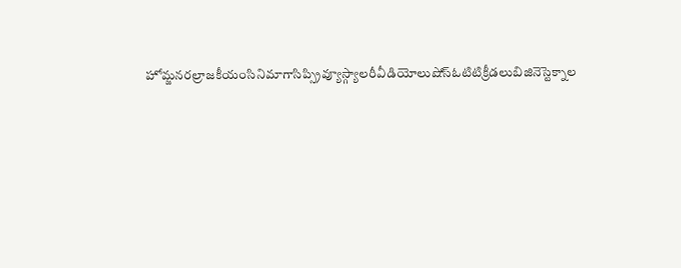హోమ్జనరల్రాజకీయంసినిమాగాసిప్స్రివ్యూస్గ్యాలరీవీడియోలుషోస్ఓటిటిక్రీడలుబిజినెస్టెక్నాల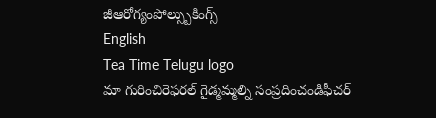జీఆరోగ్యంపోల్స్బుకింగ్స్
English
Tea Time Telugu logo
మా గురించిరెఫరల్ గైడ్మమ్మల్ని సంప్రదించండిఫీచర్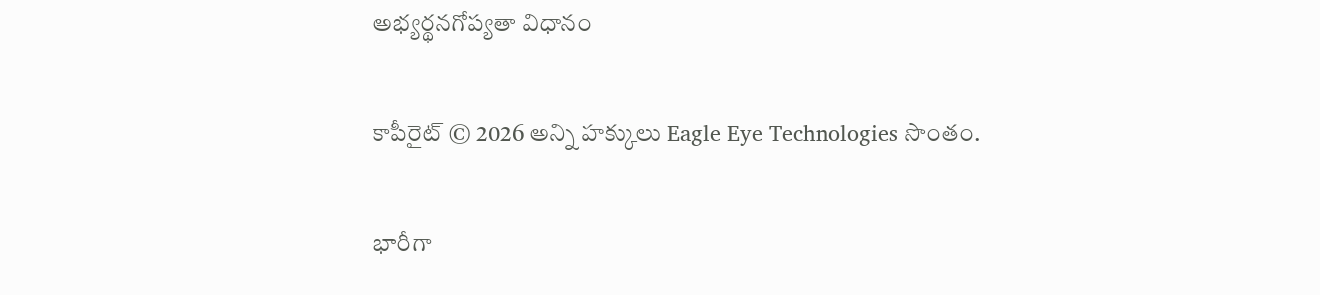అభ్యర్థనగోప్యతా విధానం

కాపీరైట్ © 2026 అన్ని హక్కులు Eagle Eye Technologies సొంతం.

భారీగా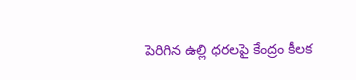పెరిగిన ఉల్లి ధరలపై కేంద్రం కీలక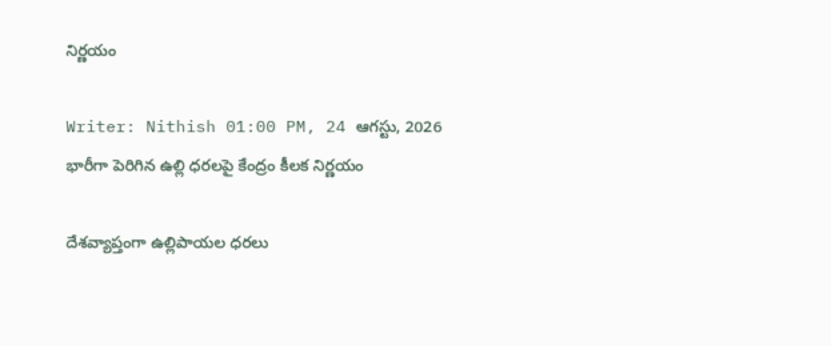నిర్ణయం

Writer: Nithish 01:00 PM, 24 ఆగస్టు, 2026
భారీగా పెరిగిన ఉల్లి ధరలపై కేంద్రం కీలక నిర్ణయం

దేశవ్యాప్తంగా ఉల్లిపాయల ధరలు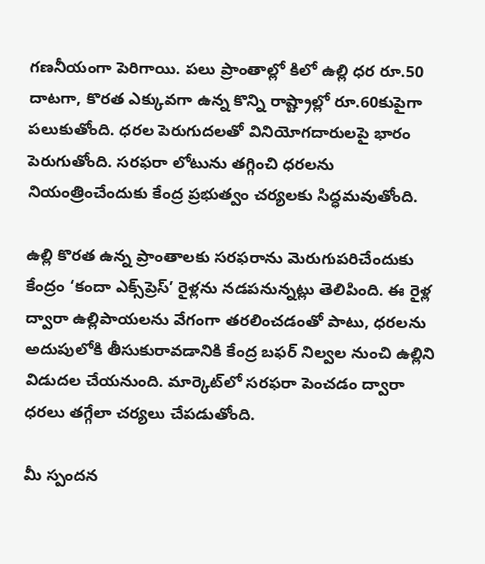గణనీయంగా పెరిగాయి. పలు ప్రాంతాల్లో కిలో ఉల్లి ధర రూ.50 దాటగా, కొరత ఎక్కువగా ఉన్న కొన్ని రాష్ట్రాల్లో రూ.60కుపైగా పలుకుతోంది. ధరల పెరుగుదలతో వినియోగదారులపై భారం పెరుగుతోంది. సరఫరా లోటును తగ్గించి ధరలను నియంత్రించేందుకు కేంద్ర ప్రభుత్వం చర్యలకు సిద్ధమవుతోంది.

ఉల్లి కొరత ఉన్న ప్రాంతాలకు సరఫరాను మెరుగుపరిచేందుకు కేంద్రం ‘కందా ఎక్స్‌ప్రెస్‌’ రైళ్లను నడపనున్నట్లు తెలిపింది. ఈ రైళ్ల ద్వారా ఉల్లిపాయలను వేగంగా తరలించడంతో పాటు, ధరలను అదుపులోకి తీసుకురావడానికి కేంద్ర బఫర్‌ నిల్వల నుంచి ఉల్లిని విడుదల చేయనుంది. మార్కెట్‌లో సరఫరా పెంచడం ద్వారా ధరలు తగ్గేలా చర్యలు చేపడుతోంది.

మీ స్పందన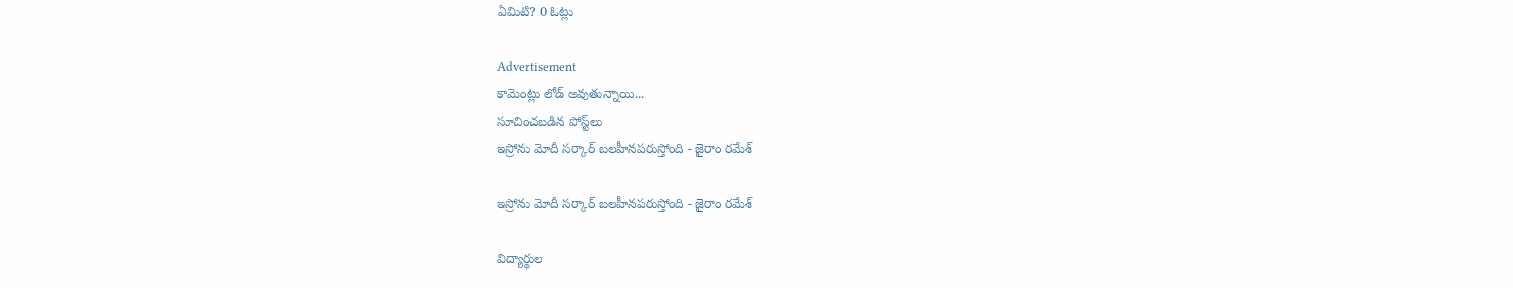ఏమిటి? 0 ఓట్లు

Advertisement
కామెంట్లు లోడ్ అవుతున్నాయి...
సూచించబడిన పోస్ట్‌లు
ఇస్రోను మోదీ సర్కార్‌ బలహీనపరుస్తోంది - జైరాం రమేశ్‌

ఇస్రోను మోదీ సర్కార్‌ బలహీనపరుస్తోంది - జైరాం రమేశ్‌

విద్యార్థుల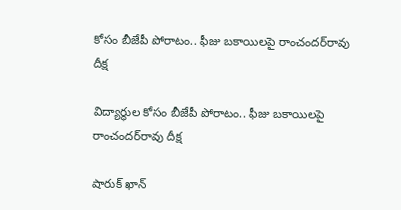కోసం బీజేపీ పోరాటం.. ఫీజు బకాయిలపై రాంచందర్‌రావు దీక్ష

విద్యార్థుల కోసం బీజేపీ పోరాటం.. ఫీజు బకాయిలపై రాంచందర్‌రావు దీక్ష

షారుక్‌ ఖాన్‌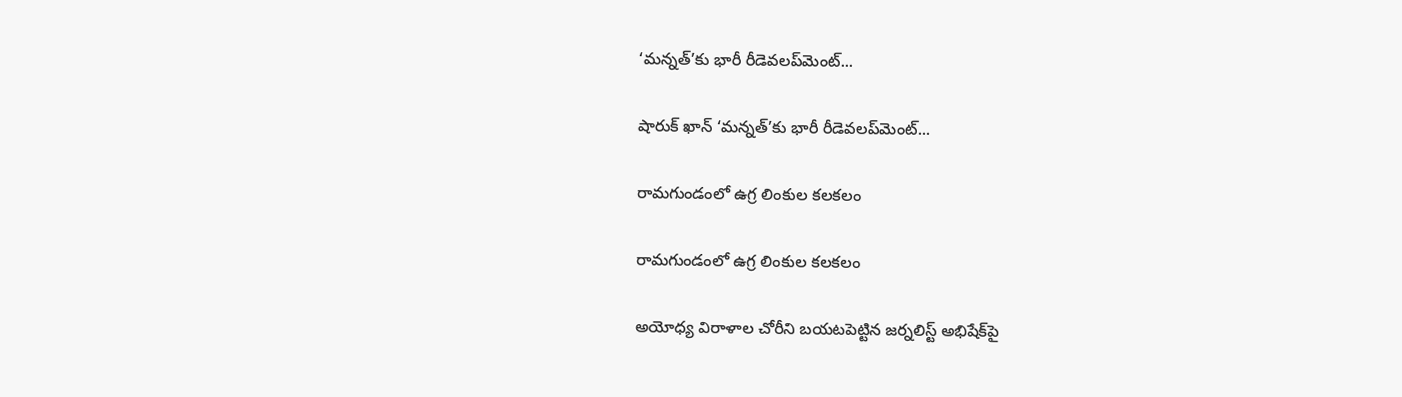‘మన్నత్‌’కు భారీ రీడెవలప్‌మెంట్‌...

షారుక్‌ ఖాన్‌ ‘మన్నత్‌’కు భారీ రీడెవలప్‌మెంట్‌...

రామగుండంలో ఉగ్ర లింకుల కలకలం

రామగుండంలో ఉగ్ర లింకుల కలకలం

అయోధ్య విరాళాల చోరీని బయటపెట్టిన జర్నలిస్ట్ అభిషేక్‌పై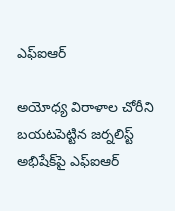ఎఫ్‌ఐఆర్

అయోధ్య విరాళాల చోరీని బయటపెట్టిన జర్నలిస్ట్ అభిషేక్‌పై ఎఫ్‌ఐఆర్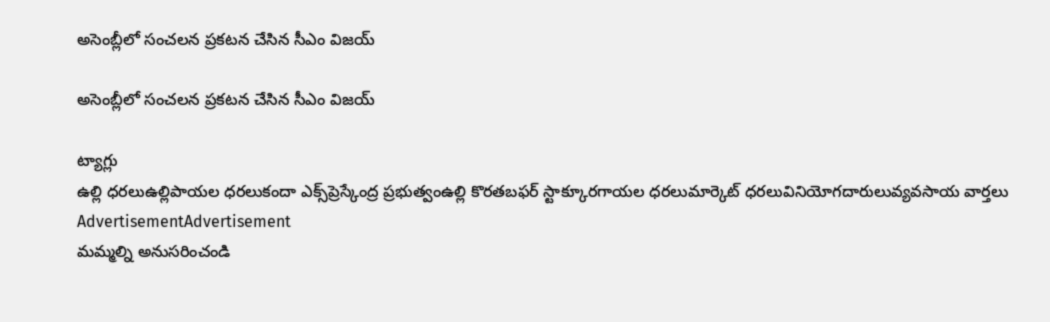అసెంబ్లీలో సంచలన ప్రకటన చేసిన సీఎం విజయ్

అసెంబ్లీలో సంచలన ప్రకటన చేసిన సీఎం విజయ్

ట్యాగ్లు
ఉల్లి ధరలుఉల్లిపాయల ధరలుకందా ఎక్స్‌ప్రెస్కేంద్ర ప్రభుత్వంఉల్లి కొరతబఫర్ స్టాక్కూరగాయల ధరలుమార్కెట్ ధరలువినియోగదారులువ్యవసాయ వార్తలు
AdvertisementAdvertisement
మమ్మల్ని అనుసరించండి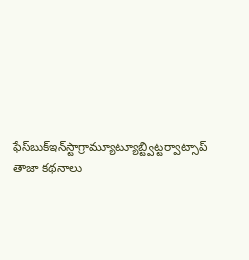ఫేస్‌బుక్ఇన్‌స్టాగ్రామ్యూట్యూబ్ట్విట్టర్వాట్సాప్
తాజా కథనాలు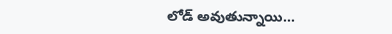లోడ్ అవుతున్నాయి...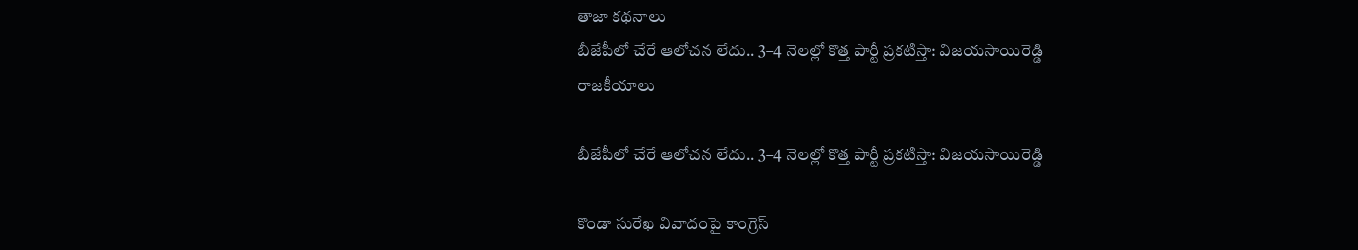తాజా కథనాలు
బీజేపీలో చేరే ఆలోచన లేదు.. 3–4 నెలల్లో కొత్త పార్టీ ప్రకటిస్తా: విజయసాయిరెడ్డి
రాజకీయాలు

బీజేపీలో చేరే ఆలోచన లేదు.. 3–4 నెలల్లో కొత్త పార్టీ ప్రకటిస్తా: విజయసాయిరెడ్డి

కొండా సురేఖ వివాదంపై కాంగ్రెస్‌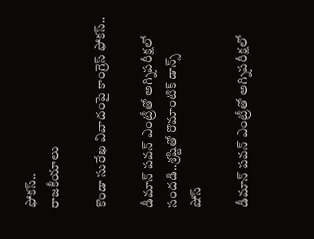ఫోకస్‌..
రాజకీయాలు

కొండా సురేఖ వివాదంపై కాంగ్రెస్‌ ఫోకస్‌..

డీమాన్‌ పవన్‌ ఎంట్రీతో అగ్నిపరీక్షలో సందడి..శ్రష్టితో రొమాంటిక్‌ డాన్స్‌
షోస్

డీమాన్‌ పవన్‌ ఎంట్రీతో అగ్నిపరీక్షలో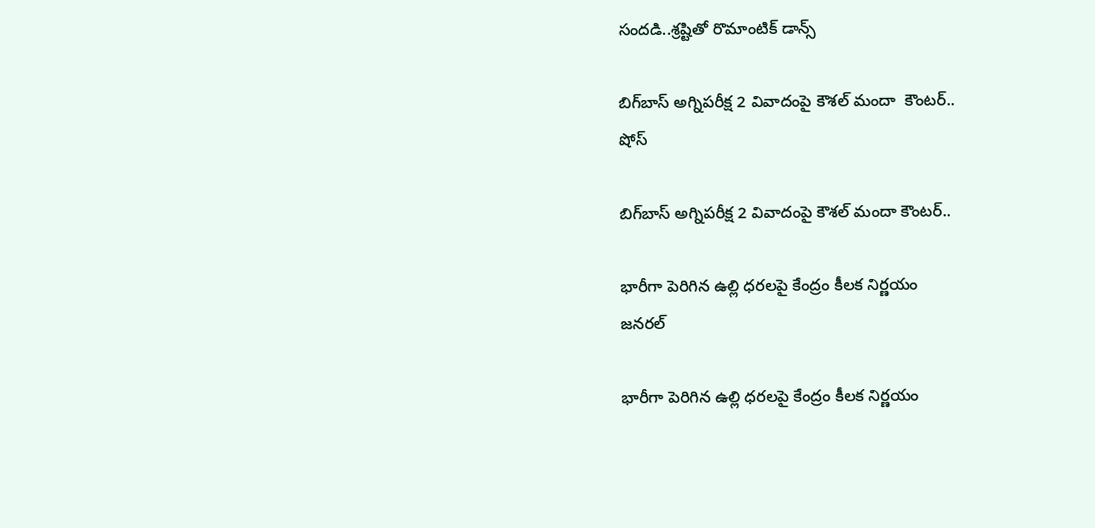సందడి..శ్రష్టితో రొమాంటిక్‌ డాన్స్‌

బిగ్‌బాస్‌ అగ్నిపరీక్ష 2 వివాదంపై కౌశల్‌ మందా  కౌంటర్‌..
షోస్

బిగ్‌బాస్‌ అగ్నిపరీక్ష 2 వివాదంపై కౌశల్‌ మందా కౌంటర్‌..

భారీగా పెరిగిన ఉల్లి ధరలపై కేంద్రం కీలక నిర్ణయం
జనరల్

భారీగా పెరిగిన ఉల్లి ధరలపై కేంద్రం కీలక నిర్ణయం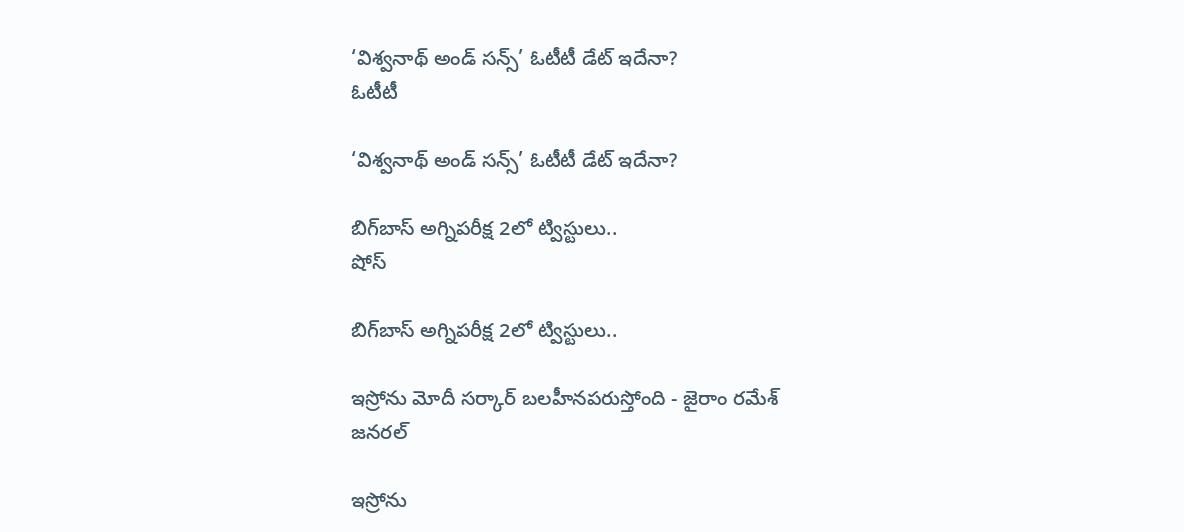‘విశ్వనాథ్ అండ్ సన్స్’ ఓటీటీ డేట్ ఇదేనా?
ఓటీటీ

‘విశ్వనాథ్ అండ్ సన్స్’ ఓటీటీ డేట్ ఇదేనా?

బిగ్‌బాస్‌ అగ్నిపరీక్ష 2లో ట్విస్టులు..
షోస్

బిగ్‌బాస్‌ అగ్నిపరీక్ష 2లో ట్విస్టులు..

ఇస్రోను మోదీ సర్కార్‌ బలహీనపరుస్తోంది - జైరాం రమేశ్‌
జనరల్

ఇస్రోను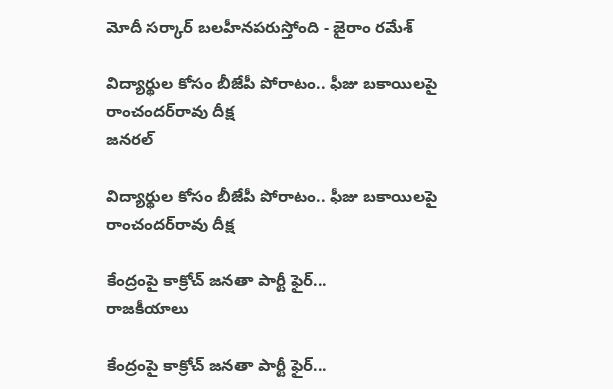మోదీ సర్కార్‌ బలహీనపరుస్తోంది - జైరాం రమేశ్‌

విద్యార్థుల కోసం బీజేపీ పోరాటం.. ఫీజు బకాయిలపై రాంచందర్‌రావు దీక్ష
జనరల్

విద్యార్థుల కోసం బీజేపీ పోరాటం.. ఫీజు బకాయిలపై రాంచందర్‌రావు దీక్ష

కేంద్రంపై కాక్రోచ్ జనతా పార్టీ ఫైర్...
రాజకీయాలు

కేంద్రంపై కాక్రోచ్ జనతా పార్టీ ఫైర్...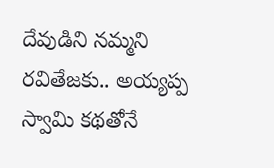దేవుడిని నమ్మని రవితేజకు.. అయ్యప్ప స్వామి కథతోనే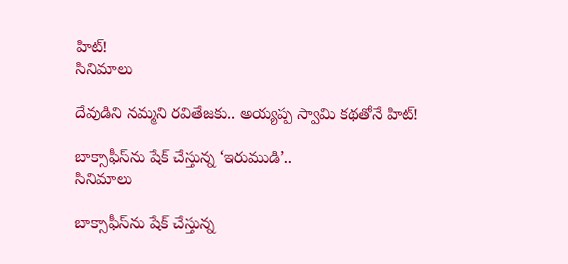హిట్‌!
సినిమాలు

దేవుడిని నమ్మని రవితేజకు.. అయ్యప్ప స్వామి కథతోనే హిట్‌!

బాక్సాఫీస్‌ను షేక్‌ చేస్తున్న ‘ఇరుముడి’..
సినిమాలు

బాక్సాఫీస్‌ను షేక్‌ చేస్తున్న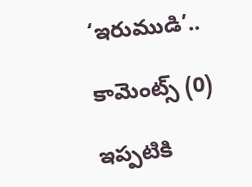‘ఇరుముడి’..

కామెంట్స్ (0)

ఇప్పటికి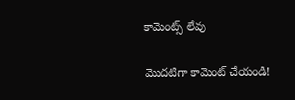కామెంట్స్ లేవు

మొదటిగా కామెంట్ చేయండి!